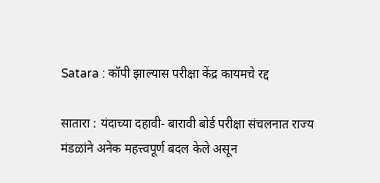Satara : कॉपी झाल्यास परीक्षा केंद्र कायमचे रद्द

सातारा : यंदाच्या दहावी- बारावी बोर्ड परीक्षा संचलनात राज्य मंडळांने अनेक महत्त्वपूर्ण बदल केले असून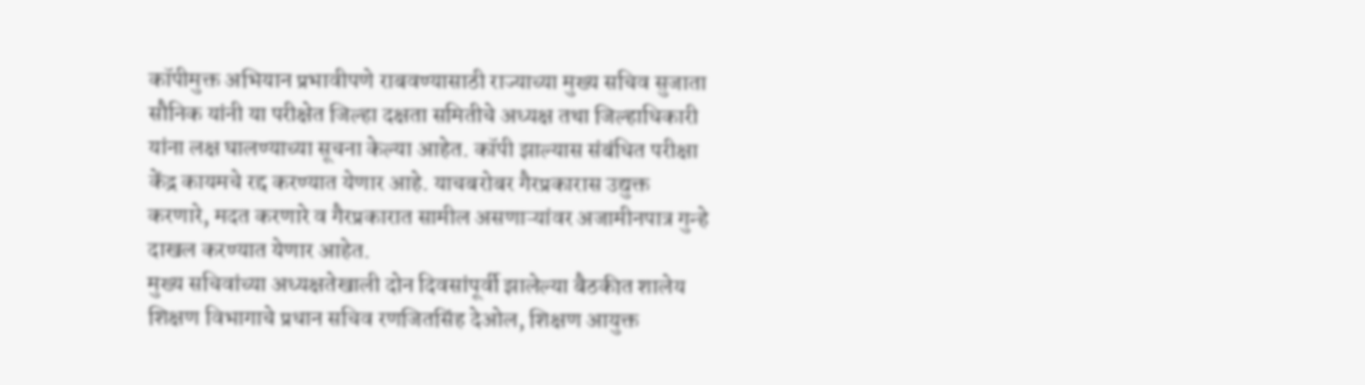कॉपीमुक्त अभियान प्रभावीपणे राबवण्यासाठी राज्याच्या मुख्य सचिव सुजाता सौनिक यांनी या परीक्षेत जिल्हा दक्षता समितीचे अध्यक्ष तथा जिल्हाधिकारी यांना लक्ष घालण्याच्या सूचना केल्या आहेत. कॉपी झाल्यास संबंधित परीक्षा केंद्र कायमचे रद्द करण्यात येणार आहे. याचबरोबर गैरप्रकारास उद्युक्त करणारे, मदत करणारे व गैरप्रकारात सामील असणाऱ्यांवर अजामीनपात्र गुन्हे दाखल करण्यात येणार आहेत.
मुख्य सचिवांच्या अध्यक्षतेखाली दोन दिवसांपूर्वी झालेल्या बैठकीत शालेय शिक्षण विभागाचे प्रधान सचिव रणजितसिंह देओल, शिक्षण आयुक्त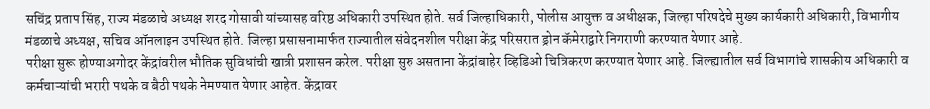सचिंद्र प्रताप सिंह, राज्य मंडळाचे अध्यक्ष शरद गोसावी यांच्यासह वरिष्ठ अधिकारी उपस्थित होते. सर्व जिल्हाधिकारी, पोलीस आयुक्त व अधीक्षक, जिल्हा परिषदेचे मुख्य कार्यकारी अधिकारी, विभागीय मंडळाचे अध्यक्ष, सचिव ऑनलाइन उपस्थित होते. जिल्हा प्रसासनामार्फत राज्यातील संवेदनशील परीक्षा केंद्र परिसरात ड्रोन कॅमेराद्वारे निगराणी करण्यात येणार आहे.
परीक्षा सुरू होण्याअगोदर केंद्रांवरील भौतिक सुविधांची खात्री प्रशासन करेल. परीक्षा सुरु असताना केंद्रांबाहेर व्हिडिओ चित्रिकरण करण्यात येणार आहे. जिल्ह्यातील सर्व विभागांचे शासकीय अधिकारी व कर्मचाऱ्यांची भरारी पथके व बैठी पथके नेमण्यात येणार आहेत. केंद्रावर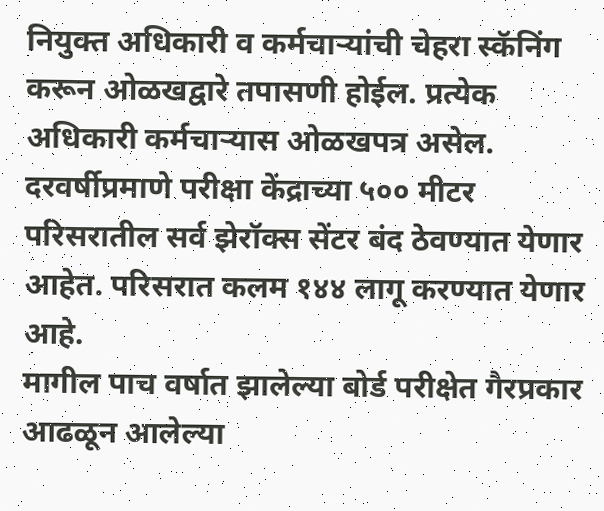नियुक्त अधिकारी व कर्मचाऱ्यांची चेहरा स्कॅनिंग करून ओळखद्वारे तपासणी होईल. प्रत्येक अधिकारी कर्मचाऱ्यास ओळखपत्र असेल. दरवर्षीप्रमाणे परीक्षा केंद्राच्या ५०० मीटर परिसरातील सर्व झेरॉक्स सेंटर बंद ठेवण्यात येणार आहेत. परिसरात कलम १४४ लागू करण्यात येणार आहे.
मागील पाच वर्षात झालेल्या बोर्ड परीक्षेत गैरप्रकार आढळून आलेल्या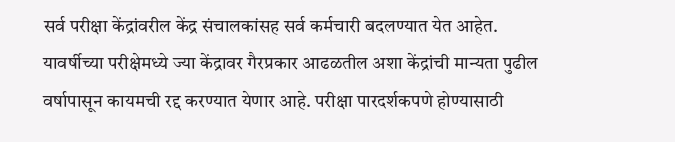सर्व परीक्षा केंद्रांवरील केंद्र संचालकांसह सर्व कर्मचारी बदलण्यात येत आहेत. यावर्षीच्या परीक्षेमध्ये ज्या केंद्रावर गैरप्रकार आढळतील अशा केंद्रांची मान्यता पुढील वर्षापासून कायमची रद्द करण्यात येणार आहे. परीक्षा पारदर्शकपणे होण्यासाठी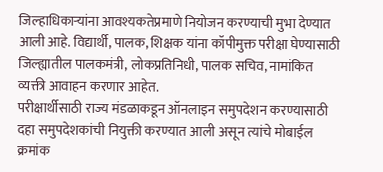जिल्हाधिकाऱ्यांना आवश्यकतेप्रमाणे नियोजन करण्याची मुभा देण्यात आली आहे. विद्यार्थी, पालक, शिक्षक यांना कॉपीमुक्त परीक्षा घेण्यासाठी जिल्ह्यातील पालकमंत्री, लोकप्रतिनिधी, पालक सचिव, नामांकित व्यक्ती आवाहन करणार आहेत.
परीक्षार्थीसाठी राज्य मंडळाकडून ऑनलाइन समुपदेशन करण्यासाठी दहा समुपदेशकांची नियुक्ती करण्यात आली असून त्यांचे मोबाईल क्रमांक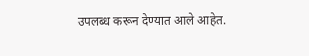उपलब्ध करून देण्यात आले आहेत.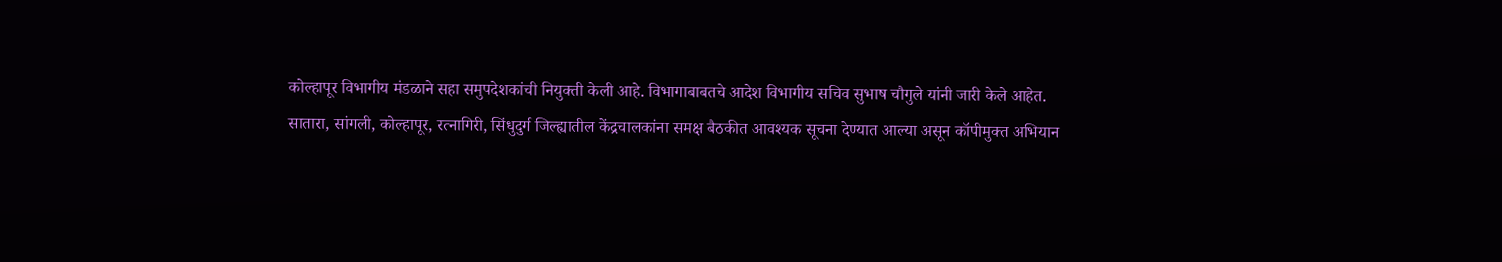कोल्हापूर विभागीय मंडळाने सहा समुपदेशकांची नियुक्ती केली आहे. विभागाबाबतचे आदेश विभागीय सचिव सुभाष चौगुले यांनी जारी केले आहेत.
सातारा, सांगली, कोल्हापूर, रत्नागिरी, सिंधुदुर्ग जिल्ह्यातील केंद्रचालकांना समक्ष बैठकीत आवश्यक सूचना देण्यात आल्या असून कॉपीमुक्त अभियान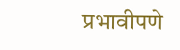प्रभावीपणे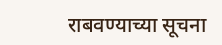राबवण्याच्या सूचना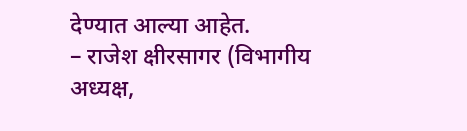देण्यात आल्या आहेत.
– राजेश क्षीरसागर (विभागीय अध्यक्ष,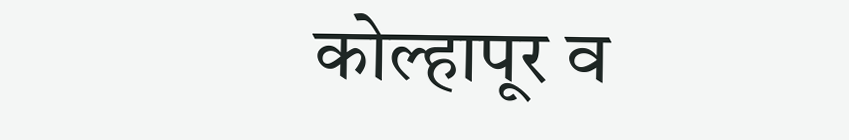कोल्हापूर व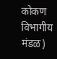कोकण विभागीय मंडळ)